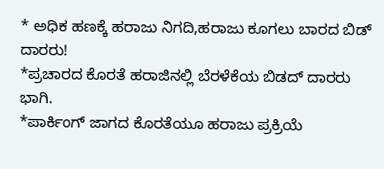* ಅಧಿಕ ಹಣಕ್ಕೆ ಹರಾಜು ನಿಗದಿ,ಹರಾಜು ಕೂಗಲು ಬಾರದ ಬಿಡ್ ದಾರರು!
*ಪ್ರಚಾರದ ಕೊರತೆ ಹರಾಜಿನಲ್ಲಿ ಬೆರಳೆಕೆಯ ಬಿಡದ್ ದಾರರು ಭಾಗಿ.
*ಪಾರ್ಕಿಂಗ್ ಜಾಗದ ಕೊರತೆಯೂ ಹರಾಜು ಪ್ರಕ್ರಿಯೆ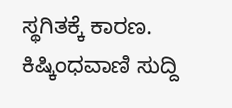ಸ್ಥಗಿತಕ್ಕೆ ಕಾರಣ.
ಕಿಷ್ಕಿಂಧವಾಣಿ ಸುದ್ದಿ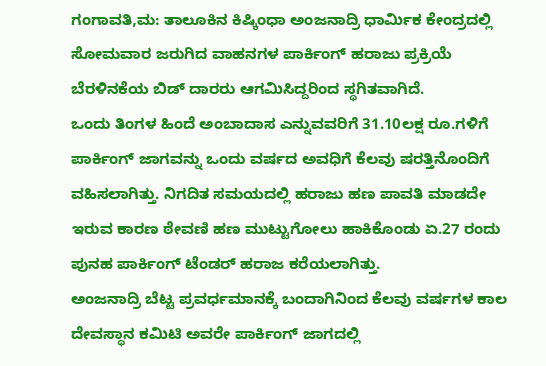ಗಂಗಾವತಿ,ಮ: ತಾಲೂಕಿನ ಕಿಷ್ಕಿಂಧಾ ಅಂಜನಾದ್ರಿ ಧಾರ್ಮಿಕ ಕೇಂದ್ರದಲ್ಲಿ ಸೋಮವಾರ ಜರುಗಿದ ವಾಹನಗಳ ಪಾರ್ಕಿಂಗ್ ಹರಾಜು ಪ್ರಕ್ರಿಯೆ ಬೆರಳಿನಕೆಯ ಬಿಡ್ ದಾರರು ಆಗಮಿಸಿದ್ದರಿಂದ ಸ್ಥಗಿತವಾಗಿದೆ.
ಒಂದು ತಿಂಗಳ ಹಿಂದೆ ಅಂಬಾದಾಸ ಎನ್ನುವವರಿಗೆ 31.10ಲಕ್ಷ ರೂ.ಗಳಿಗೆ ಪಾರ್ಕಿಂಗ್ ಜಾಗವನ್ನು ಒಂದು ವರ್ಷದ ಅವಧಿಗೆ ಕೆಲವು ಷರತ್ತಿನೊಂದಿಗೆ ವಹಿಸಲಾಗಿತ್ತು. ನಿಗದಿತ ಸಮಯದಲ್ಲಿ ಹರಾಜು ಹಣ ಪಾವತಿ ಮಾಡದೇ ಇರುವ ಕಾರಣ ಠೇವಣಿ ಹಣ ಮುಟ್ಟುಗೋಲು ಹಾಕಿಕೊಂಡು ಏ.27 ರಂದು
ಪುನಹ ಪಾರ್ಕಿಂಗ್ ಟೆಂಡರ್ ಹರಾಜ ಕರೆಯಲಾಗಿತ್ತು.
ಅಂಜನಾದ್ರಿ ಬೆಟ್ಟ ಪ್ರವರ್ಧಮಾನಕ್ಕೆ ಬಂದಾಗಿನಿಂದ ಕೆಲವು ವರ್ಷಗಳ ಕಾಲ ದೇವಸ್ಥಾನ ಕಮಿಟಿ ಅವರೇ ಪಾರ್ಕಿಂಗ್ ಜಾಗದಲ್ಲಿ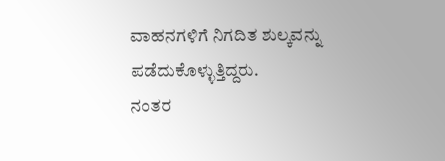ವಾಹನಗಳಿಗೆ ನಿಗದಿತ ಶುಲ್ಕವನ್ನು ಪಡೆದುಕೊಳ್ಳುತ್ತಿದ್ದರು.
ನಂತರ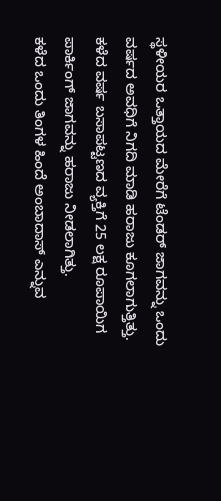ಸ್ಥಳೀಯರ ಒತ್ತಾಯದ ಮೇರೆಗೆ ಟೆಂಡರ್ ಜಾಗವನ್ನು ಒಂದು ವರ್ಷದ ಅವಧಿಗೆ ನಿಗದಿ ಮಾಡಿ ಹರಾಜು ಕೂಗಲಾಗುತ್ತಿತ್ತು.
ಕಳೆದ ವರ್ಷ ಬಸಾಪಟ್ಟಣದ ವ್ಯಕ್ತಿಗೆ 25 ಲಕ್ಷ ರೂಪಾಯಿಗ ಪಾರ್ಕಿಂಗ್ ಜಾಗವನ್ನು ಹರಾಜು ನೀಡಲಾಗಿತ್ತು.
ಕಳೆದ ಒಂದು ತಿಂಗಳ ಹಿಂದೆ ಅಂಬಾದಾಸ್ ಎನ್ನುವ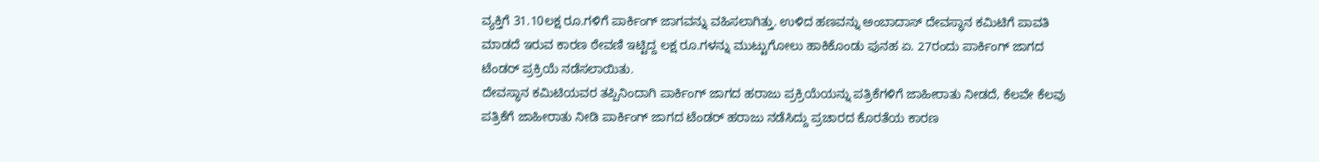ವ್ಯಕ್ತಿಗೆ 31.10ಲಕ್ಷ ರೂ.ಗಳಿಗೆ ಪಾರ್ಕಿಂಗ್ ಜಾಗವನ್ನು ವಹಿಸಲಾಗಿತ್ತು. ಉಳಿದ ಹಣವನ್ನು ಅಂಬಾದಾಸ್ ದೇವಸ್ಥಾನ ಕಮಿಟಿಗೆ ಪಾವತಿ ಮಾಡದೆ ಇರುವ ಕಾರಣ ಠೇವಣಿ ಇಟ್ಟಿದ್ದ ಲಕ್ಷ ರೂ.ಗಳನ್ನು ಮುಟ್ಟುಗೋಲು ಹಾಕಿಕೊಂಡು ಪುನಹ ಏ. 27ರಂದು ಪಾರ್ಕಿಂಗ್ ಜಾಗದ ಟೆಂಡರ್ ಪ್ರಕ್ರಿಯೆ ನಡೆಸಲಾಯಿತು.
ದೇವಸ್ಥಾನ ಕಮಿಟಿಯವರ ತಪ್ಪಿನಿಂದಾಗಿ ಪಾರ್ಕಿಂಗ್ ಜಾಗದ ಹರಾಜು ಪ್ರಕ್ರಿಯೆಯನ್ನು ಪತ್ರಿಕೆಗಳಿಗೆ ಜಾಹೀರಾತು ನೀಡದೆ, ಕೆಲವೇ ಕೆಲವು ಪತ್ರಿಕೆಗೆ ಜಾಹೀರಾತು ನೀಡಿ ಪಾರ್ಕಿಂಗ್ ಜಾಗದ ಟೆಂಡರ್ ಹರಾಜು ನಡೆಸಿದ್ದು ಪ್ರಚಾರದ ಕೊರತೆಯ ಕಾರಣ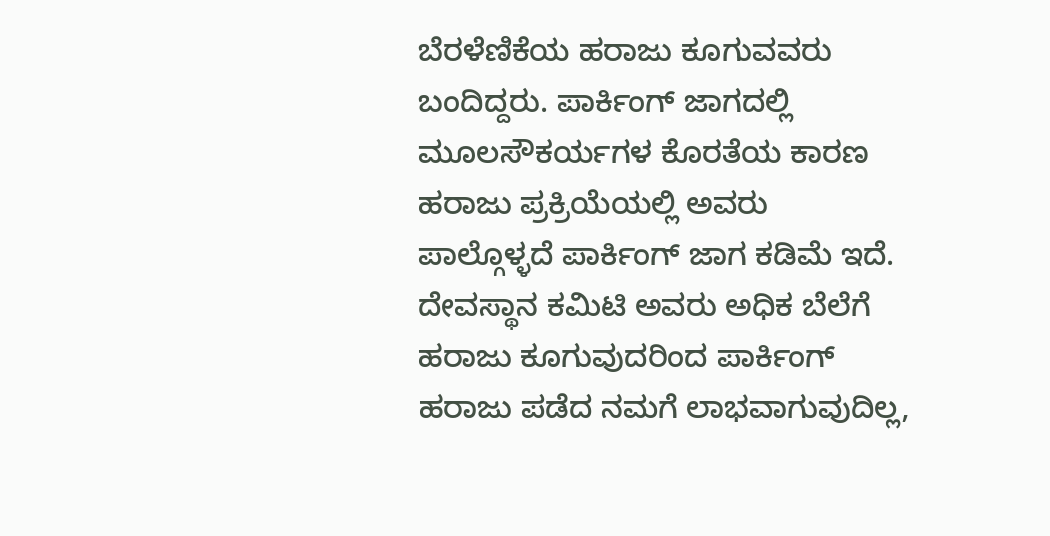ಬೆರಳೆಣಿಕೆಯ ಹರಾಜು ಕೂಗುವವರು ಬಂದಿದ್ದರು. ಪಾರ್ಕಿಂಗ್ ಜಾಗದಲ್ಲಿ ಮೂಲಸೌಕರ್ಯಗಳ ಕೊರತೆಯ ಕಾರಣ ಹರಾಜು ಪ್ರಕ್ರಿಯೆಯಲ್ಲಿ ಅವರು ಪಾಲ್ಗೊಳ್ಳದೆ ಪಾರ್ಕಿಂಗ್ ಜಾಗ ಕಡಿಮೆ ಇದೆ. ದೇವಸ್ಥಾನ ಕಮಿಟಿ ಅವರು ಅಧಿಕ ಬೆಲೆಗೆ ಹರಾಜು ಕೂಗುವುದರಿಂದ ಪಾರ್ಕಿಂಗ್ ಹರಾಜು ಪಡೆದ ನಮಗೆ ಲಾಭವಾಗುವುದಿಲ್ಲ,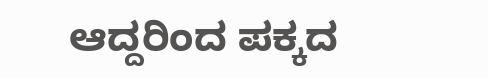ಆದ್ದರಿಂದ ಪಕ್ಕದ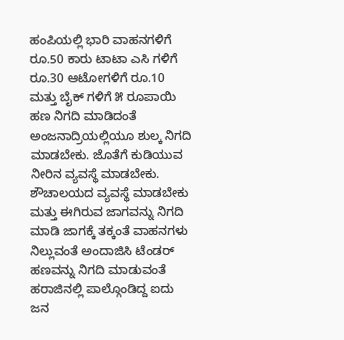ಹಂಪಿಯಲ್ಲಿ ಭಾರಿ ವಾಹನಗಳಿಗೆ ರೂ.50 ಕಾರು ಟಾಟಾ ಎಸಿ ಗಳಿಗೆ ರೂ.30 ಆಟೋಗಳಿಗೆ ರೂ.10 ಮತ್ತು ಬೈಕ್ ಗಳಿಗೆ ೫ ರೂಪಾಯಿ ಹಣ ನಿಗದಿ ಮಾಡಿದಂತೆ ಅಂಜನಾದ್ರಿಯಲ್ಲಿಯೂ ಶುಲ್ಕ ನಿಗದಿ ಮಾಡಬೇಕು. ಜೊತೆಗೆ ಕುಡಿಯುವ ನೀರಿನ ವ್ಯವಸ್ಥೆ ಮಾಡಬೇಕು. ಶೌಚಾಲಯದ ವ್ಯವಸ್ಥೆ ಮಾಡಬೇಕು ಮತ್ತು ಈಗಿರುವ ಜಾಗವನ್ನು ನಿಗದಿ ಮಾಡಿ ಜಾಗಕ್ಕೆ ತಕ್ಕಂತೆ ವಾಹನಗಳು ನಿಲ್ಲುವಂತೆ ಅಂದಾಜಿಸಿ ಟೆಂಡರ್ ಹಣವನ್ನು ನಿಗದಿ ಮಾಡುವಂತೆ ಹರಾಜಿನಲ್ಲಿ ಪಾಲ್ಗೊಂಡಿದ್ದ ಐದು ಜನ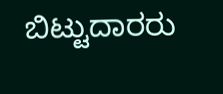ಬಿಟ್ಟುದಾರರು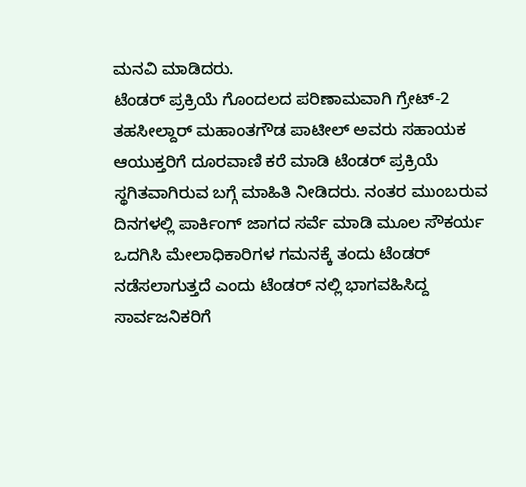ಮನವಿ ಮಾಡಿದರು.
ಟೆಂಡರ್ ಪ್ರಕ್ರಿಯೆ ಗೊಂದಲದ ಪರಿಣಾಮವಾಗಿ ಗ್ರೇಟ್-2 ತಹಸೀಲ್ದಾರ್ ಮಹಾಂತಗೌಡ ಪಾಟೀಲ್ ಅವರು ಸಹಾಯಕ ಆಯುಕ್ತರಿಗೆ ದೂರವಾಣಿ ಕರೆ ಮಾಡಿ ಟೆಂಡರ್ ಪ್ರಕ್ರಿಯೆ ಸ್ಥಗಿತವಾಗಿರುವ ಬಗ್ಗೆ ಮಾಹಿತಿ ನೀಡಿದರು. ನಂತರ ಮುಂಬರುವ ದಿನಗಳಲ್ಲಿ ಪಾರ್ಕಿಂಗ್ ಜಾಗದ ಸರ್ವೆ ಮಾಡಿ ಮೂಲ ಸೌಕರ್ಯ ಒದಗಿಸಿ ಮೇಲಾಧಿಕಾರಿಗಳ ಗಮನಕ್ಕೆ ತಂದು ಟೆಂಡರ್ ನಡೆಸಲಾಗುತ್ತದೆ ಎಂದು ಟೆಂಡರ್ ನಲ್ಲಿ ಭಾಗವಹಿಸಿದ್ದ ಸಾರ್ವಜನಿಕರಿಗೆ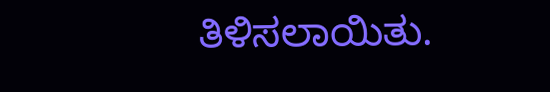ತಿಳಿಸಲಾಯಿತು.